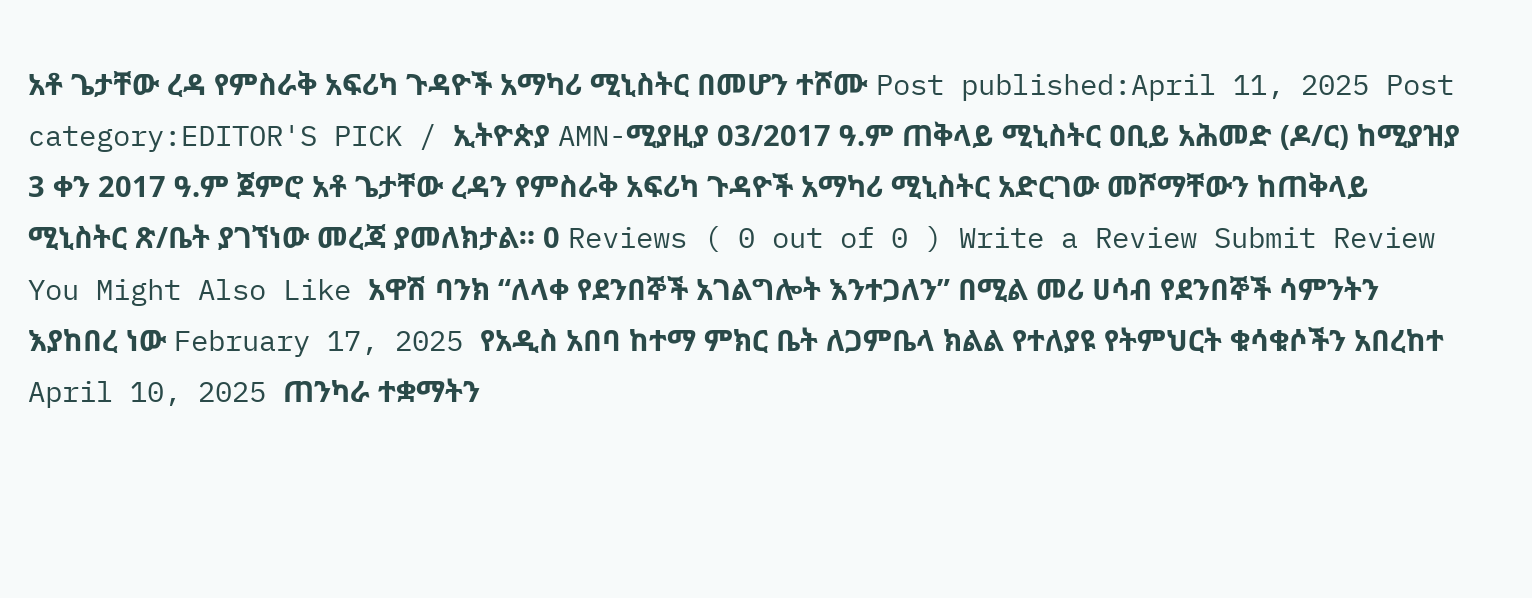አቶ ጌታቸው ረዳ የምስራቅ አፍሪካ ጉዳዮች አማካሪ ሚኒስትር በመሆን ተሾሙ Post published:April 11, 2025 Post category:EDITOR'S PICK / ኢትዮጵያ AMN-ሚያዚያ 03/2017 ዓ.ም ጠቅላይ ሚኒስትር ዐቢይ አሕመድ (ዶ/ር) ከሚያዝያ 3 ቀን 2017 ዓ.ም ጀምሮ አቶ ጌታቸው ረዳን የምስራቅ አፍሪካ ጉዳዮች አማካሪ ሚኒስትር አድርገው መሾማቸውን ከጠቅላይ ሚኒስትር ጽ/ቤት ያገኘነው መረጃ ያመለክታል። 0 Reviews ( 0 out of 0 ) Write a Review Submit Review You Might Also Like አዋሽ ባንክ “ለላቀ የደንበኞች አገልግሎት እንተጋለን” በሚል መሪ ሀሳብ የደንበኞች ሳምንትን እያከበረ ነው February 17, 2025 የአዲስ አበባ ከተማ ምክር ቤት ለጋምቤላ ክልል የተለያዩ የትምህርት ቁሳቁሶችን አበረከተ April 10, 2025 ጠንካራ ተቋማትን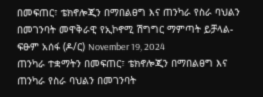በመፍጠር፣ ቴክኖሎጂን በማበልፀግ እና ጠንካራ የስራ ባህልን በመገንባት መዋቅራዊ የኢኮኖሚ ሽግግር ማምጣት ይቻላል- ፍፁም አሰፋ (ዶ/ር) November 19, 2024
ጠንካራ ተቋማትን በመፍጠር፣ ቴክኖሎጂን በማበልፀግ እና ጠንካራ የስራ ባህልን በመገንባት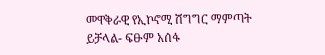መዋቅራዊ የኢኮኖሚ ሽግግር ማምጣት ይቻላል- ፍፁም አሰፋ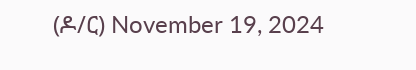(ዶ/ር) November 19, 2024